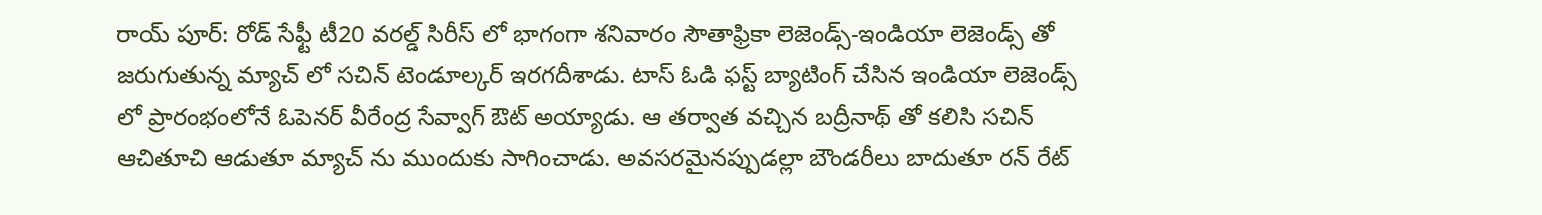రాయ్ పూర్: రోడ్ సేఫ్టీ టీ20 వరల్డ్ సిరీస్ లో భాగంగా శనివారం సౌతాఫ్రికా లెజెండ్స్-ఇండియా లెజెండ్స్ తో జరుగుతున్న మ్యాచ్ లో సచిన్ టెండూల్కర్ ఇరగదీశాడు. టాస్ ఓడి ఫస్ట్ బ్యాటింగ్ చేసిన ఇండియా లెజెండ్స్ లో ప్రారంభంలోనే ఓపెనర్ వీరేంద్ర సేవ్వాగ్ ఔట్ అయ్యాడు. ఆ తర్వాత వచ్చిన బద్రీనాథ్ తో కలిసి సచిన్ ఆచితూచి ఆడుతూ మ్యాచ్ ను ముందుకు సాగించాడు. అవసరమైనప్పుడల్లా బౌండరీలు బాదుతూ రన్ రేట్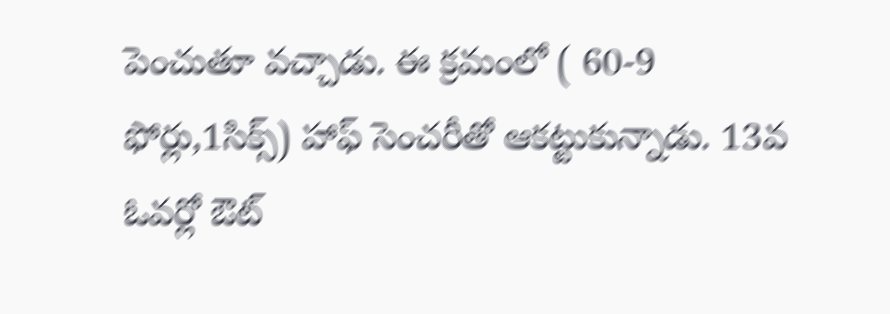పెంచుతూ వచ్చాడు. ఈ క్రమంలో ( 60-9 ఫోర్లు,1సిక్స్) హాఫ్ సెంచరీతో ఆకట్టుకున్నాడు. 13వ ఓవర్లో ఔట్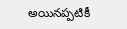అయినప్పటికీ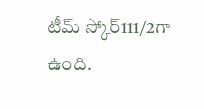టీమ్ స్కోర్111/2గా ఉంది.